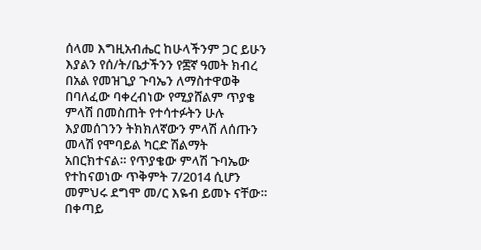ሰላመ እግዚአብሔር ከሁላችንም ጋር ይሁን እያልን የሰ/ት/ቤታችንን የ፷ኛ ዓመት ክብረ በአል የመዝጊያ ጉባኤን ለማስተዋወቅ በባለፈው ባቀረብነው የሚያሸልም ጥያቄ ምላሽ በመስጠት የተሳተፉትን ሁሉ እያመሰገንን ትክክለኛውን ምላሽ ለሰጡን መላሽ የሞባይል ካርድ ሽልማት አበርክተናል። የጥያቄው ምላሽ ጉባኤው የተከናወነው ጥቅምት 7/2014 ሲሆን መምህሩ ደግሞ መ/ር እዬብ ይመኑ ናቸው። በቀጣይ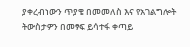ያቀረብነውን ጥያቄ በመመለስ እና የአገልግሎት ትውስታዎን በመፃፍ ይሳተፋ ቀጣይ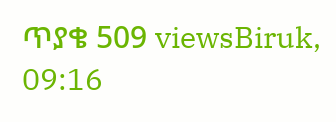ጥያቄ 509 viewsBiruk, 09:16